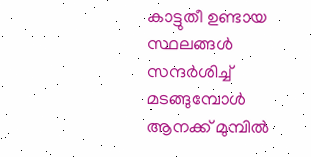കാട്ടുതീ ഉണ്ടായ സ്ഥലങ്ങള്‍ സന്ദര്‍ശിച്ച് മടങ്ങുമ്പോള്‍ ആനക്ക് മുമ്പില്‍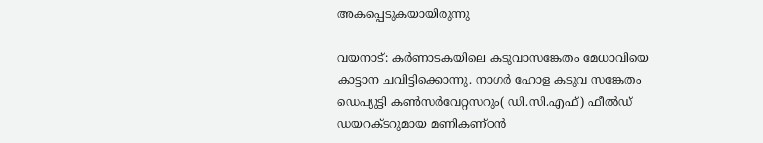അകപ്പെടുകയായിരുന്നു

വയനാട്: കര്‍ണാടകയിലെ കടുവാസങ്കേതം മേധാവിയെ കാട്ടാന ചവിട്ടിക്കൊന്നു. നാഗര്‍ ഹോള കടുവ സങ്കേതം ഡെപ്യുട്ടി കണ്‍സര്‍വേറ്റസറും( ഡി.സി.എഫ്) ഫീല്‍ഡ് ഡയറക്ടറുമായ മണികണ്ഠന്‍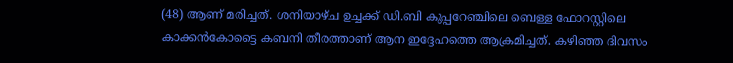(48) ആണ് മരിച്ചത്. ശനിയാഴ്ച ഉച്ചക്ക് ഡി.ബി കുപ്പറേഞ്ചിലെ ബെള്ള ഫോറസ്റ്റിലെ കാക്കന്‍കോട്ടൈ കബനി തീരത്താണ് ആന ഇദ്ദേഹത്തെ ആക്രമിച്ചത്. കഴിഞ്ഞ ദിവസം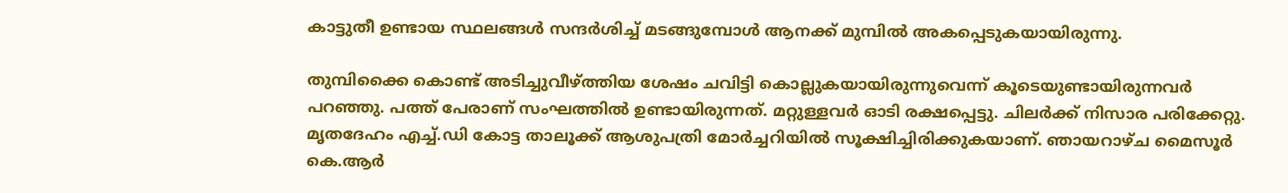കാട്ടുതീ ഉണ്ടായ സ്ഥലങ്ങള്‍ സന്ദര്‍ശിച്ച് മടങ്ങുമ്പോള്‍ ആനക്ക് മുമ്പില്‍ അകപ്പെടുകയായിരുന്നു.

തുമ്പിക്കൈ കൊണ്ട് അടിച്ചുവീഴ്ത്തിയ ശേഷം ചവിട്ടി കൊല്ലുകയായിരുന്നുവെന്ന് കൂടെയുണ്ടായിരുന്നവര്‍ പറഞ്ഞു. പത്ത് പേരാണ് സംഘത്തില്‍ ഉണ്ടായിരുന്നത്. മറ്റുള്ളവര്‍ ഓടി രക്ഷപ്പെട്ടു. ചിലര്‍ക്ക് നിസാര പരിക്കേറ്റു. മൃതദേഹം എച്ച്.ഡി കോട്ട താലൂക്ക് ആശുപത്രി മോര്‍ച്ചറിയില്‍ സൂക്ഷിച്ചിരിക്കുകയാണ്. ഞായറാഴ്ച മൈസൂര്‍ കെ.ആര്‍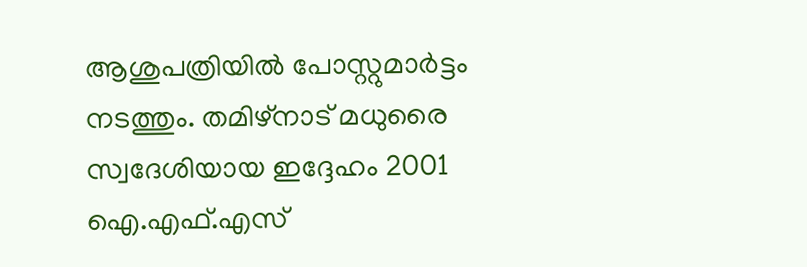ആശുപത്രിയില്‍ പോസ്റ്റുമാര്‍ട്ടം നടത്തും. തമിഴ്നാട് മധുരൈ സ്വദേശിയായ ഇദ്ദേഹം 2001 ഐ.എഫ്.എസ്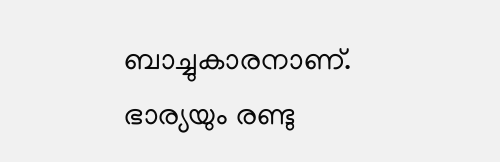ബാച്ചുകാരനാണ്. ഭാര്യയും രണ്ടു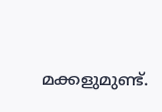മക്കളുമുണ്ട്.